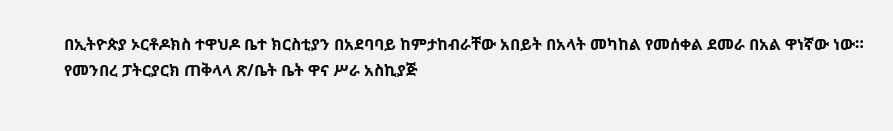በኢትዮጵያ ኦርቶዶክስ ተዋህዶ ቤተ ክርስቲያን በአደባባይ ከምታከብራቸው አበይት በአላት መካከል የመሰቀል ደመራ በአል ዋነኛው ነው።
የመንበረ ፓትርያርክ ጠቅላላ ጽ/ቤት ቤት ዋና ሥራ አስኪያጅ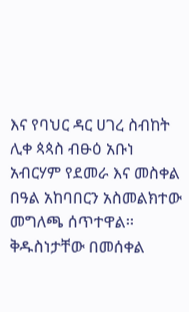እና የባህር ዳር ሀገረ ስብከት ሊቀ ጳጳስ ብፁዕ አቡነ አብርሃም የደመራ እና መስቀል በዓል አከባበርን አስመልክተው መግለጫ ሰጥተዋል፡፡ቅዱስነታቸው በመሰቀል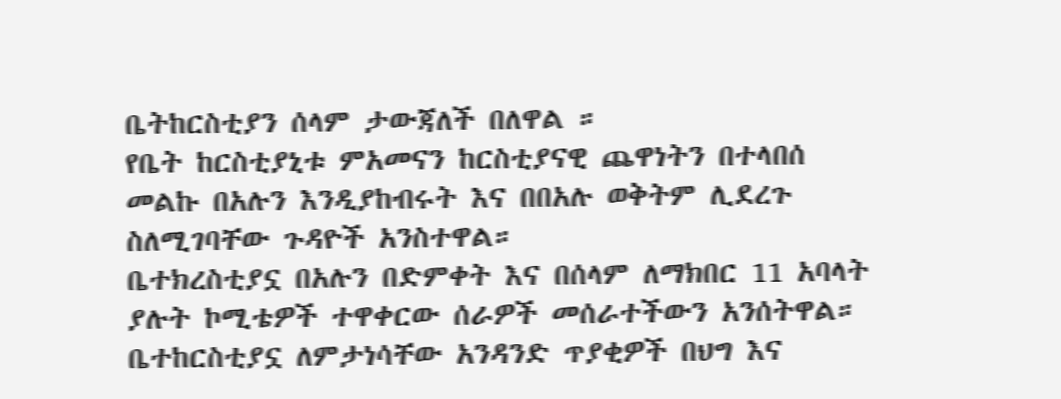ቤትከርስቲያን ሰላም ታውጃለች በለዋል ።
የቤት ከርስቲያኒቱ ምአመናን ከርስቲያናዊ ጨዋነትን በተላበሰ መልኩ በአሉን እንዲያከብሩት እና በበአሉ ወቅትም ሊደረጉ ስለሚገባቸው ጉዳዮች አንስተዋል።
ቤተክረስቲያኗ በአሉን በድምቀት እና በሰላም ለማክበር 11 አባላት ያሉት ኮሚቴዎች ተዋቀርው ሰራዎች መሰራተችውን አንሰትዋል።
ቤተከርስቲያኗ ለምታነሳቸው አንዳንድ ጥያቂዎች በህግ እና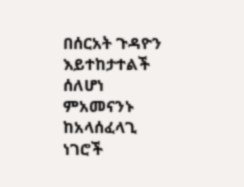በሰርአት ጉዳዮን እይተከታተልች ሰለሆነ ምአመናንኑ ከአላሰፈላጊ ነገሮች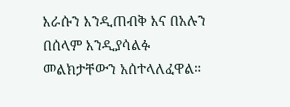እራሱን እንዲጠብቅ እና በአሉን በሰላም እንዲያሳልፉ መልክታቸውን አሰተላለፈዋል።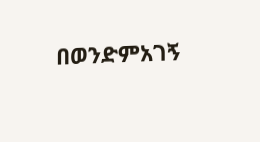በወንድምአገኝ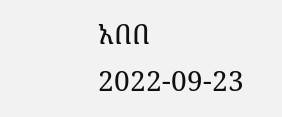አበበ
2022-09-23